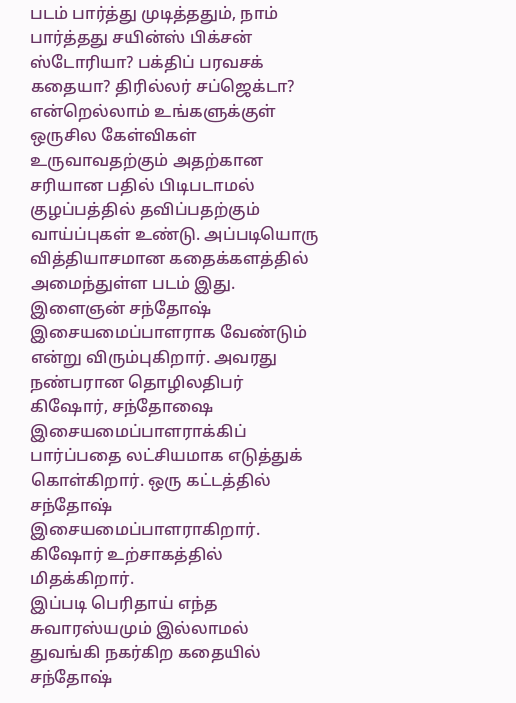படம் பார்த்து முடித்ததும், நாம் பார்த்தது சயின்ஸ் பிக்சன் ஸ்டோரியா? பக்திப் பரவசக் கதையா? திரில்லர் சப்ஜெக்டா? என்றெல்லாம் உங்களுக்குள் ஒருசில கேள்விகள் உருவாவதற்கும் அதற்கான சரியான பதில் பிடிபடாமல் குழப்பத்தில் தவிப்பதற்கும் வாய்ப்புகள் உண்டு. அப்படியொரு வித்தியாசமான கதைக்களத்தில் அமைந்துள்ள படம் இது.
இளைஞன் சந்தோஷ் இசையமைப்பாளராக வேண்டும் என்று விரும்புகிறார். அவரது நண்பரான தொழிலதிபர் கிஷோர், சந்தோஷை இசையமைப்பாளராக்கிப் பார்ப்பதை லட்சியமாக எடுத்துக் கொள்கிறார். ஒரு கட்டத்தில் சந்தோஷ் இசையமைப்பாளராகிறார். கிஷோர் உற்சாகத்தில் மிதக்கிறார்.
இப்படி பெரிதாய் எந்த சுவாரஸ்யமும் இல்லாமல் துவங்கி நகர்கிற கதையில் சந்தோஷ்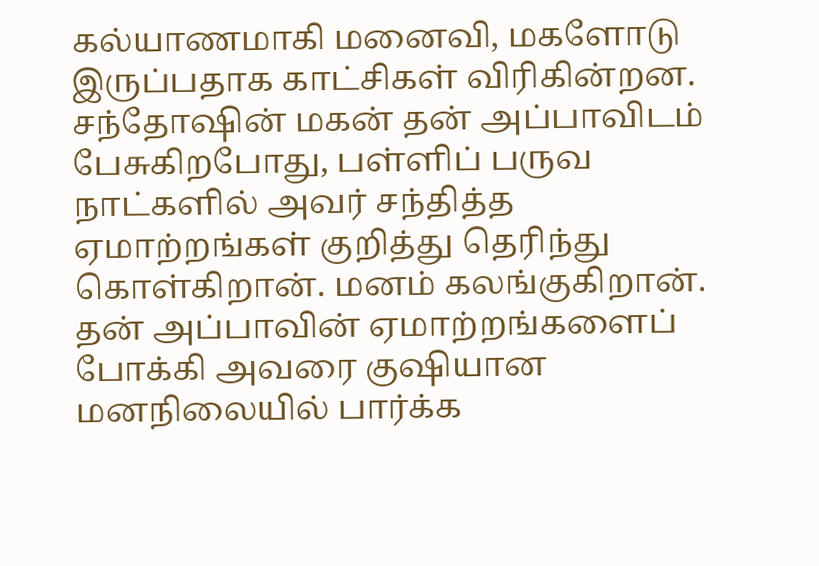கல்யாணமாகி மனைவி, மகளோடு இருப்பதாக காட்சிகள் விரிகின்றன. சந்தோஷின் மகன் தன் அப்பாவிடம் பேசுகிறபோது, பள்ளிப் பருவ நாட்களில் அவர் சந்தித்த ஏமாற்றங்கள் குறித்து தெரிந்து கொள்கிறான். மனம் கலங்குகிறான். தன் அப்பாவின் ஏமாற்றங்களைப் போக்கி அவரை குஷியான மனநிலையில் பார்க்க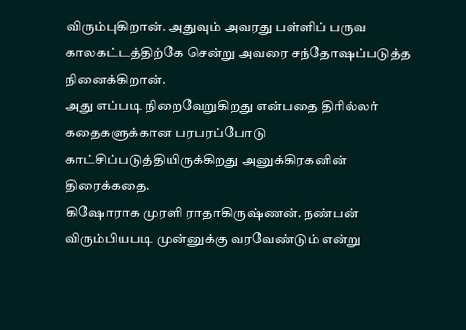விரும்புகிறான். அதுவும் அவரது பள்ளிப் பருவ காலகட்டத்திற்கே சென்று அவரை சந்தோஷப்படுத்த நினைக்கிறான்.
அது எப்படி நிறைவேறுகிறது என்பதை திரில்லர் கதைகளுக்கான பரபரப்போடு காட்சிப்படுத்தியிருக்கிறது அனுக்கிரகனின் திரைக்கதை.
கிஷோராக முரளி ராதாகிருஷ்ணன். நண்பன் விரும்பியபடி முன்னுக்கு வரவேண்டும் என்று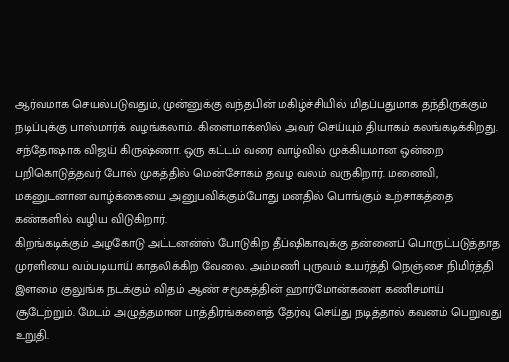ஆர்வமாக செயல்படுவதும், முன்னுக்கு வந்தபின் மகிழ்ச்சியில் மிதப்பதுமாக தந்திருக்கும் நடிப்புக்கு பாஸ்மார்க் வழங்கலாம். கிளைமாக்ஸில் அவர் செய்யும் தியாகம் கலங்கடிக்கிறது.
சந்தோஷாக விஜய் கிருஷ்ணா. ஒரு கட்டம் வரை வாழ்வில் முக்கியமான ஒன்றை பறிகொடுத்தவர் போல் முகத்தில் மென்சோகம் தவழ வலம் வருகிறார். மனைவி, மகனுடனான வாழ்க்கையை அனுபவிக்கும்போது மனதில் பொங்கும் உற்சாகத்தை கண்களில் வழிய விடுகிறார்.
கிறங்கடிக்கும் அழகோடு அட்டனன்ஸ் போடுகிற தீப்ஷிகாவுக்கு தன்னைப் பொருட்படுத்தாத முரளியை வம்படியாய் காதலிக்கிற வேலை. அம்மணி புருவம் உயர்த்தி நெஞ்சை நிமிர்த்தி இளமை குலுங்க நடக்கும் விதம் ஆண் சமூகத்தின் ஹார்மோன்களை கணிசமாய் சூடேற்றும். மேடம் அழுத்தமான பாத்திரங்களைத் தேர்வு செய்து நடித்தால் கவனம் பெறுவது உறுதி.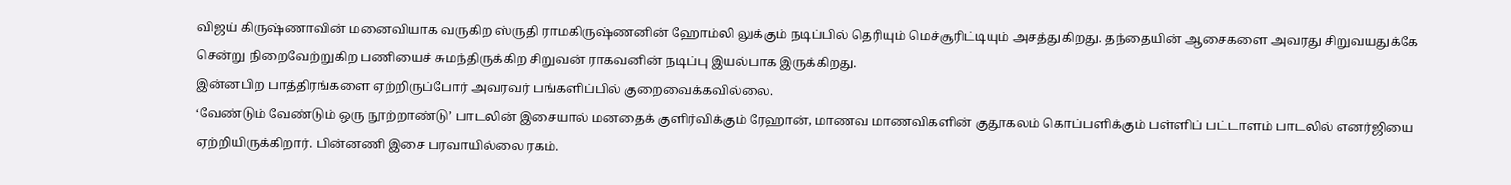விஜய் கிருஷ்ணாவின் மனைவியாக வருகிற ஸ்ருதி ராமகிருஷ்ணனின் ஹோம்லி லுக்கும் நடிப்பில் தெரியும் மெச்சூரிட்டியும் அசத்துகிறது. தந்தையின் ஆசைகளை அவரது சிறுவயதுக்கே சென்று நிறைவேற்றுகிற பணியைச் சுமந்திருக்கிற சிறுவன் ராகவனின் நடிப்பு இயல்பாக இருக்கிறது.
இன்னபிற பாத்திரங்களை ஏற்றிருப்போர் அவரவர் பங்களிப்பில் குறைவைக்கவில்லை.
‘வேண்டும் வேண்டும் ஒரு நூற்றாண்டு’ பாடலின் இசையால் மனதைக் குளிர்விக்கும் ரேஹான், மாணவ மாணவிகளின் குதூகலம் கொப்பளிக்கும் பள்ளிப் பட்டாளம் பாடலில் எனர்ஜியை ஏற்றியிருக்கிறார். பின்னணி இசை பரவாயில்லை ரகம்.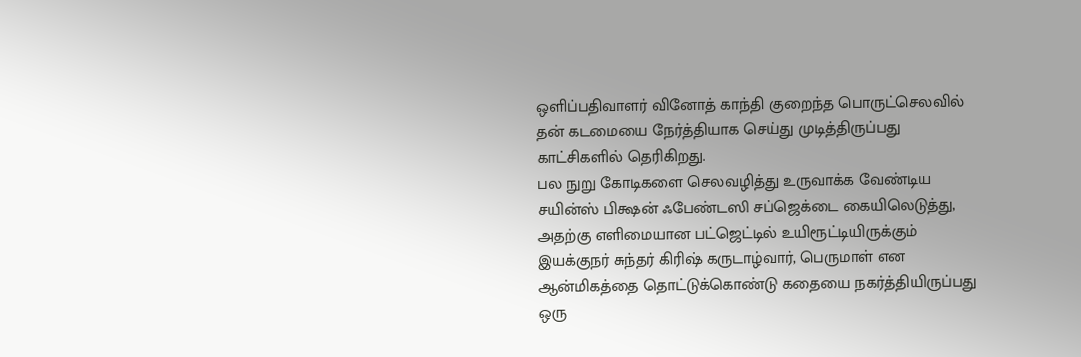ஒளிப்பதிவாளர் வினோத் காந்தி குறைந்த பொருட்செலவில் தன் கடமையை நேர்த்தியாக செய்து முடித்திருப்பது காட்சிகளில் தெரிகிறது.
பல நுறு கோடிகளை செலவழித்து உருவாக்க வேண்டிய சயின்ஸ் பிக்ஷன் ஃபேண்டஸி சப்ஜெக்டை கையிலெடுத்து, அதற்கு எளிமையான பட்ஜெட்டில் உயிரூட்டியிருக்கும் இயக்குநர் சுந்தர் கிரிஷ் கருடாழ்வார், பெருமாள் என ஆன்மிகத்தை தொட்டுக்கொண்டு கதையை நகர்த்தியிருப்பது ஒரு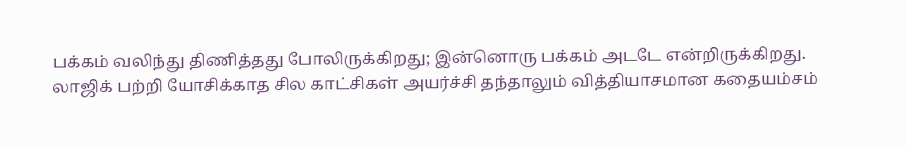பக்கம் வலிந்து திணித்தது போலிருக்கிறது; இன்னொரு பக்கம் அடடே என்றிருக்கிறது.
லாஜிக் பற்றி யோசிக்காத சில காட்சிகள் அயர்ச்சி தந்தாலும் வித்தியாசமான கதையம்சம்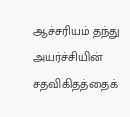ஆச்சரியம் தந்து அயர்ச்சியின் சதவிகிதத்தைக்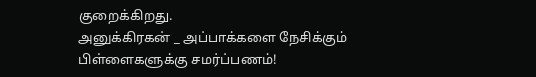குறைக்கிறது.
அனுக்கிரகன் _ அப்பாக்களை நேசிக்கும் பிள்ளைகளுக்கு சமர்ப்பணம்!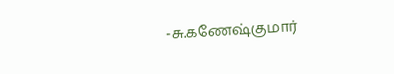-சு.கணேஷ்குமார்